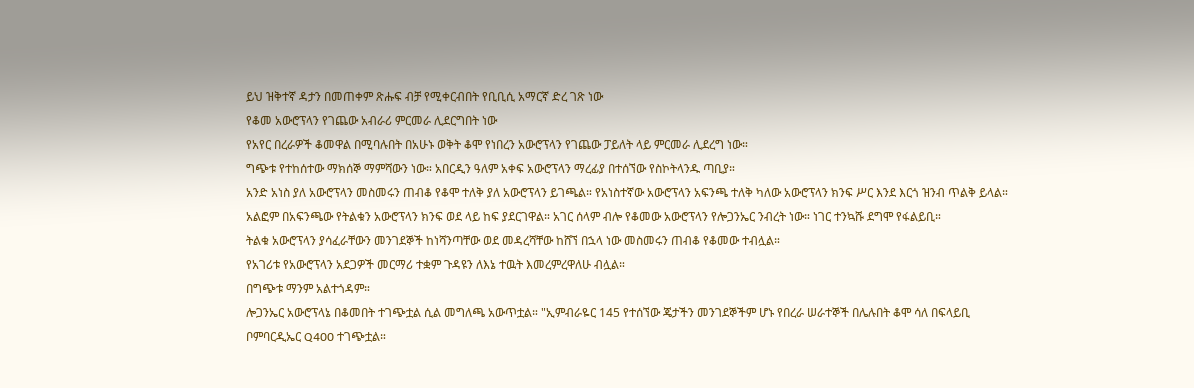ይህ ዝቅተኛ ዳታን በመጠቀም ጽሑፍ ብቻ የሚቀርብበት የቢቢሲ አማርኛ ድረ ገጽ ነው
የቆመ አውሮፕላን የገጨው አብራሪ ምርመራ ሊደርግበት ነው
የአየር በረራዎች ቆመዋል በሚባሉበት በአሁኑ ወቅት ቆሞ የነበረን አውሮፕላን የገጨው ፓይለት ላይ ምርመራ ሊደረግ ነው።
ግጭቱ የተከሰተው ማክሰኞ ማምሻውን ነው። አበርዲን ዓለም አቀፍ አውሮፕላን ማረፊያ በተሰኘው የስኮትላንዱ ጣቢያ።
አንድ አነስ ያለ አውሮፕላን መስመሩን ጠብቆ የቆሞ ተለቅ ያለ አውሮፕላን ይገጫል። የአነስተኛው አውሮፕላን አፍንጫ ተለቅ ካለው አውሮፕላን ክንፍ ሥር እንደ እርጎ ዝንብ ጥልቅ ይላል።
አልፎም በአፍንጫው የትልቁን አውሮፕላን ክንፍ ወደ ላይ ከፍ ያደርገዋል። አገር ሰላም ብሎ የቆመው አውሮፕላን የሎጋንኤር ንብረት ነው። ነገር ተንኳሹ ደግሞ የፋልይቢ።
ትልቁ አውሮፕላን ያሳፈራቸውን መንገደኞች ከነሻንጣቸው ወደ መዳረሻቸው ከሸኘ በኋላ ነው መስመሩን ጠብቆ የቆመው ተብሏል።
የአገሪቱ የአውሮፕላን አደጋዎች መርማሪ ተቋም ጉዳዩን ለእኔ ተዉት እመረምረዋለሁ ብሏል።
በግጭቱ ማንም አልተጎዳም።
ሎጋንኤር አውሮፕላኔ በቆመበት ተገጭቷል ሲል መግለጫ አውጥቷል። "ኢምብራዬር 145 የተሰኘው ጄታችን መንገደኞችም ሆኑ የበረራ ሠራተኞች በሌሉበት ቆሞ ሳለ በፍላይቢ ቦምባርዲኤር Q400 ተገጭቷል።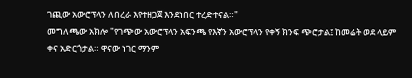ገጪው አውሮፕላን ለበረራ እየተዘጋጀ እንደነበር ተረድተናል።"
መግለጫው አክሎ "የገጭው አውሮፕላን አፍንጫ የእኛን አውሮፕላን የቀኝ ክንፍ ጭሮታል፤ ከመሬት ወደ ላይም ቀና አድርጎታል። ዋናው ነገር ማንም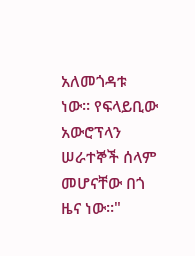አለመጎዳቱ ነው። የፍላይቢው አውሮፕላን ሠራተኞች ሰላም መሆናቸው በጎ ዜና ነው።"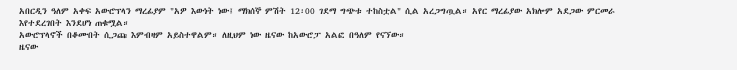አበርዲን ዓለም አቀፍ አውሮፕላን ማረፊያም "አዎ እውነት ነው፤ ማክሰኞ ምሽት 12፡00 ገደማ ግጭቱ ተከስቷል" ሲል አረጋግጧል። አየር ማረፊያው አክሎም አደጋው ምርመራ እየተደረገበት እንደሆነ ጠቁሟል።
አውሮፕላኖች በቆሙበት ሲጋጩ እምብዛም አይስተዋልም። ለዚህም ነው ዜናው ከአውሮፓ አልፎ በዓለም የናኘው።
ዜናው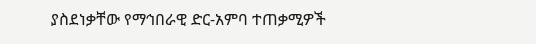ያስደነቃቸው የማኅበራዊ ድር-አምባ ተጠቃሚዎች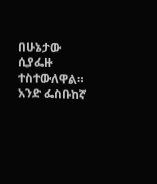በሁኔታው ሲያፌዙ ተስተውለዋል። አንድ ፌስቡከኛ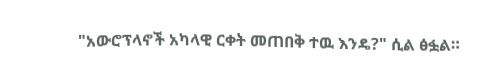"አውሮፕላኖች አካላዊ ርቀት መጠበቅ ተዉ እንዴ?" ሲል ፅፏል።